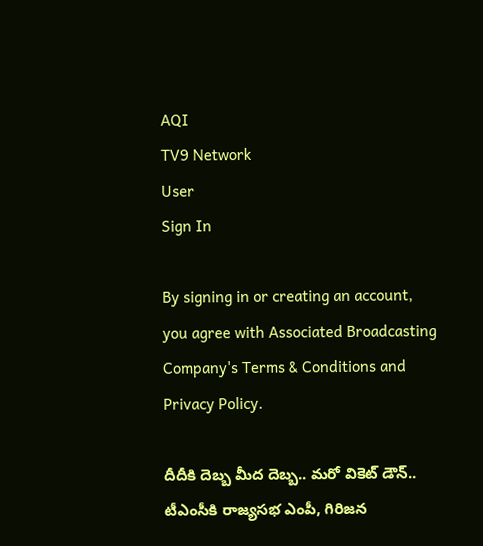AQI
TV9 Network
User
Sign In

By signing in or creating an account, you agree with Associated Broadcasting Company's Terms & Conditions and Privacy Policy.

దీదీకి దెబ్బ మీద దెబ్బ.. మరో వికెట్ డౌన్.. టీఎంసీకి రాజ్యసభ ఎంపీ, గిరిజన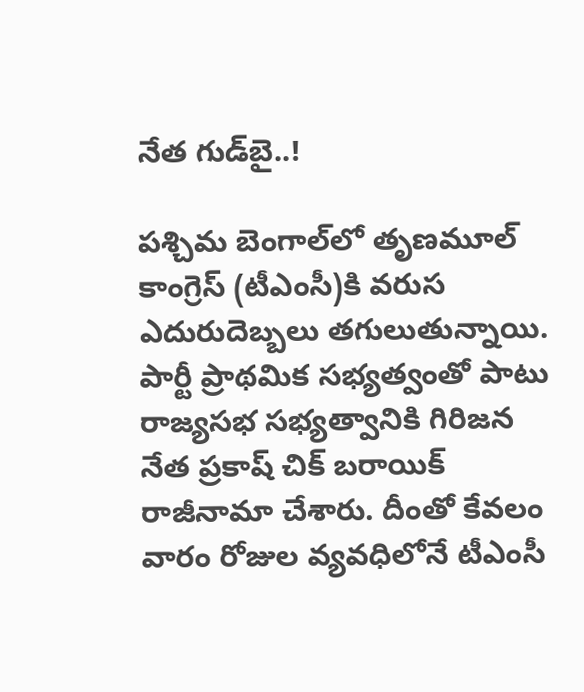నేత గుడ్‌బై..!

పశ్చిమ బెంగాల్‌లో తృణమూల్ కాంగ్రెస్ (టీఎంసీ)కి వరుస ఎదురుదెబ్బలు తగులుతున్నాయి. పార్టీ ప్రాథమిక సభ్యత్వంతో పాటు రాజ్యసభ సభ్యత్వానికి గిరిజన నేత ప్రకాష్ చిక్ బరాయిక్ రాజీనామా చేశారు. దీంతో కేవలం వారం రోజుల వ్యవధిలోనే టీఎంసీ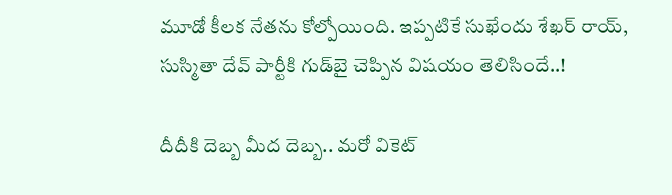మూడో కీలక నేతను కోల్పోయింది. ఇప్పటికే సుఖేందు శేఖర్ రాయ్, సుస్మితా దేవ్ పార్టీకి గుడ్‌బై చెప్పిన విషయం తెలిసిందే..!

దీదీకి దెబ్బ మీద దెబ్బ.. మరో వికెట్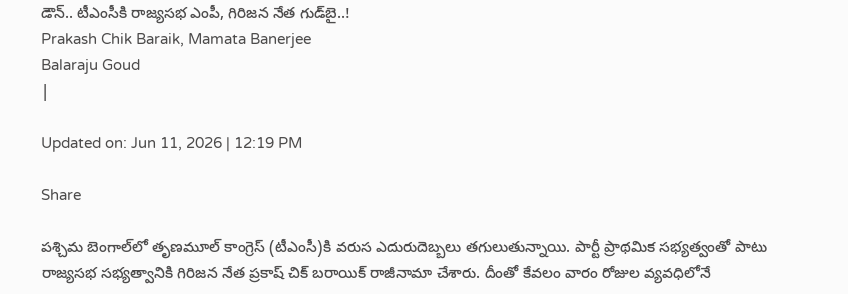డౌన్.. టీఎంసీకి రాజ్యసభ ఎంపీ, గిరిజన నేత గుడ్‌బై..!
Prakash Chik Baraik, Mamata Banerjee
Balaraju Goud
|

Updated on: Jun 11, 2026 | 12:19 PM

Share

పశ్చిమ బెంగాల్‌లో తృణమూల్ కాంగ్రెస్ (టీఎంసీ)కి వరుస ఎదురుదెబ్బలు తగులుతున్నాయి. పార్టీ ప్రాథమిక సభ్యత్వంతో పాటు రాజ్యసభ సభ్యత్వానికి గిరిజన నేత ప్రకాష్ చిక్ బరాయిక్ రాజీనామా చేశారు. దీంతో కేవలం వారం రోజుల వ్యవధిలోనే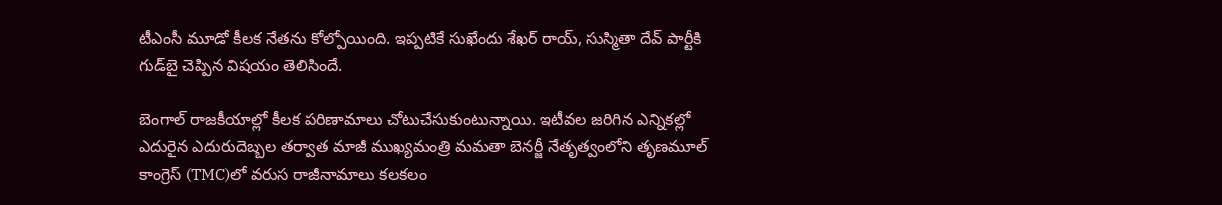టీఎంసీ మూడో కీలక నేతను కోల్పోయింది. ఇప్పటికే సుఖేందు శేఖర్ రాయ్, సుస్మితా దేవ్ పార్టీకి గుడ్‌బై చెప్పిన విషయం తెలిసిందే.

బెంగాల్ రాజకీయాల్లో కీలక పరిణామాలు చోటుచేసుకుంటున్నాయి. ఇటీవల జరిగిన ఎన్నికల్లో ఎదురైన ఎదురుదెబ్బల తర్వాత మాజీ ముఖ్యమంత్రి మమతా బెనర్జీ నేతృత్వంలోని తృణమూల్ కాంగ్రెస్ (TMC)లో వరుస రాజీనామాలు కలకలం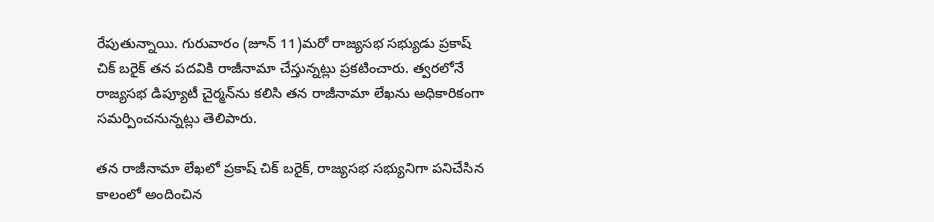రేపుతున్నాయి. గురువారం (జూన్ 11)మరో రాజ్యసభ సభ్యుడు ప్రకాష్ చిక్ బరైక్ తన పదవికి రాజీనామా చేస్తున్నట్లు ప్రకటించారు. త్వరలోనే రాజ్యసభ డిప్యూటీ చైర్మన్‌ను కలిసి తన రాజీనామా లేఖను అధికారికంగా సమర్పించనున్నట్లు తెలిపారు.

తన రాజీనామా లేఖలో ప్రకాష్ చిక్ బరైక్, రాజ్యసభ సభ్యునిగా పనిచేసిన కాలంలో అందించిన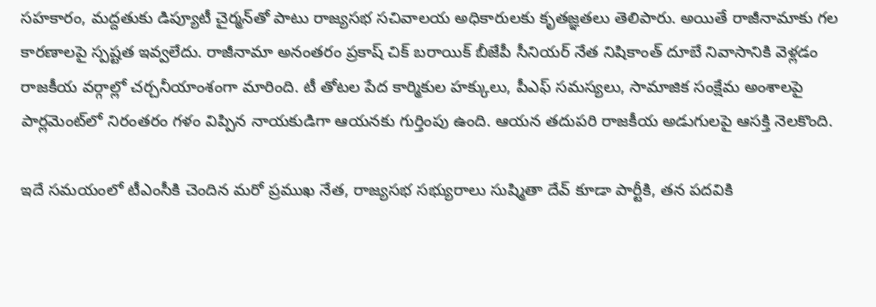సహకారం, మద్దతుకు డిప్యూటీ చైర్మన్‌తో పాటు రాజ్యసభ సచివాలయ అధికారులకు కృతజ్ఞతలు తెలిపారు. అయితే రాజీనామాకు గల కారణాలపై స్పష్టత ఇవ్వలేదు. రాజీనామా అనంతరం ప్రకాష్ చిక్ బరాయిక్ బీజేపీ సీనియర్ నేత నిషికాంత్ దూబే నివాసానికి వెళ్లడం రాజకీయ వర్గాల్లో చర్చనీయాంశంగా మారింది. టీ తోటల పేద కార్మికుల హక్కులు, పీఎఫ్ సమస్యలు, సామాజిక సంక్షేమ అంశాలపై పార్లమెంట్‌లో నిరంతరం గళం విప్పిన నాయకుడిగా ఆయనకు గుర్తింపు ఉంది. ఆయన తదుపరి రాజకీయ అడుగులపై ఆసక్తి నెలకొంది.

ఇదే సమయంలో టీఎంసీకి చెందిన మరో ప్రముఖ నేత, రాజ్యసభ సభ్యురాలు సుష్మితా దేవ్ కూడా పార్టీకి, తన పదవికి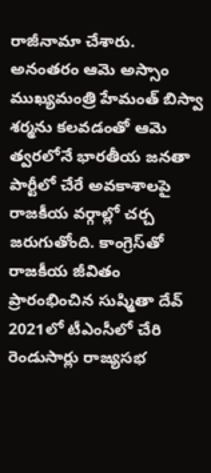రాజీనామా చేశారు. అనంతరం ఆమె అస్సాం ముఖ్యమంత్రి హేమంత్ బిస్వా శర్మను కలవడంతో ఆమె త్వరలోనే భారతీయ జనతా పార్టీలో చేరే అవకాశాలపై రాజకీయ వర్గాల్లో చర్చ జరుగుతోంది. కాంగ్రెస్‌తో రాజకీయ జీవితం ప్రారంభించిన సుష్మితా దేవ్ 2021లో టీఎంసీలో చేరి రెండుసార్లు రాజ్యసభ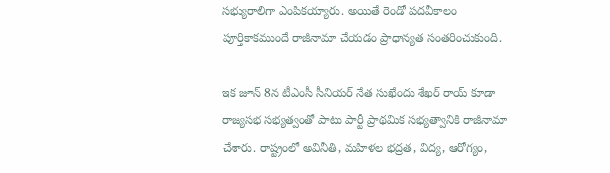సభ్యురాలిగా ఎంపికయ్యారు. అయితే రెండో పదవీకాలం పూర్తికాకముందే రాజీనామా చేయడం ప్రాధాన్యత సంతరించుకుంది.

ఇక జూన్ 8న టీఎంసీ సీనియర్ నేత సుఖేందు శేఖర్ రాయ్ కూడా రాజ్యసభ సభ్యత్వంతో పాటు పార్టీ ప్రాథమిక సభ్యత్వానికి రాజీనామా చేశారు. రాష్ట్రంలో అవినీతి, మహిళల భద్రత, విద్య, ఆరోగ్యం,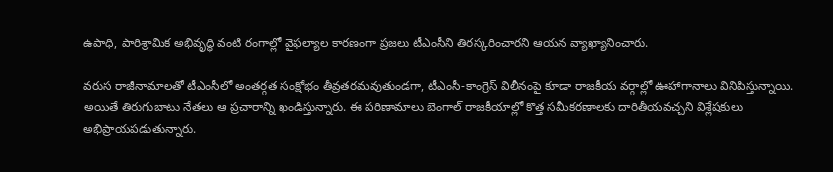ఉపాధి, పారిశ్రామిక అభివృద్ధి వంటి రంగాల్లో వైఫల్యాల కారణంగా ప్రజలు టీఎంసీని తిరస్కరించారని ఆయన వ్యాఖ్యానించారు.

వరుస రాజీనామాలతో టీఎంసీలో అంతర్గత సంక్షోభం తీవ్రతరమవుతుండగా, టీఎంసీ-కాంగ్రెస్ విలీనంపై కూడా రాజకీయ వర్గాల్లో ఊహాగానాలు వినిపిస్తున్నాయి. అయితే తిరుగుబాటు నేతలు ఆ ప్రచారాన్ని ఖండిస్తున్నారు. ఈ పరిణామాలు బెంగాల్ రాజకీయాల్లో కొత్త సమీకరణాలకు దారితీయవచ్చని విశ్లేషకులు అభిప్రాయపడుతున్నారు.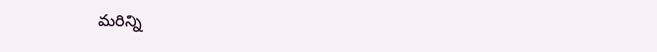మరిన్ని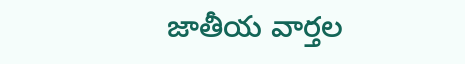జాతీయ వార్తల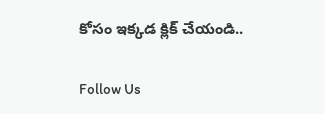కోసం ఇక్కడ క్లిక్ చేయండి..

Follow Us